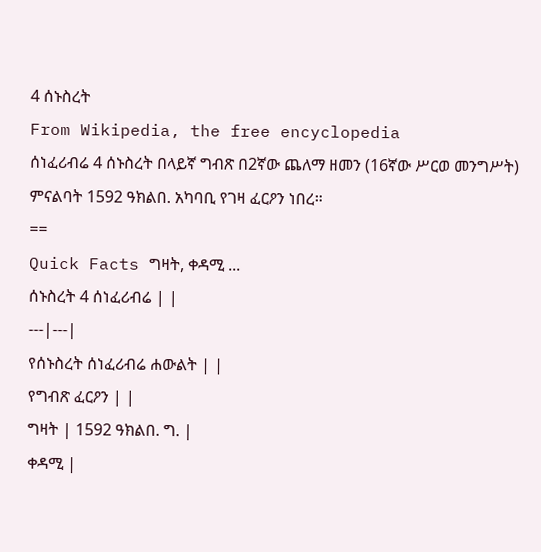4 ሰኑስረት
From Wikipedia, the free encyclopedia
ሰነፈሪብሬ 4 ሰኑስረት በላይኛ ግብጽ በ2ኛው ጨለማ ዘመን (16ኛው ሥርወ መንግሥት) ምናልባት 1592 ዓክልበ. አካባቢ የገዛ ፈርዖን ነበረ።
==
Quick Facts ግዛት, ቀዳሚ ...
ሰኑስረት 4 ሰነፈሪብሬ | |
---|---|
የሰኑስረት ሰነፈሪብሬ ሐውልት | |
የግብጽ ፈርዖን | |
ግዛት | 1592 ዓክልበ. ግ. |
ቀዳሚ |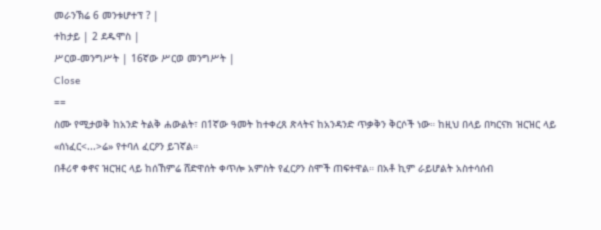መራንኽሬ 6 መንቱሆተፕ ? |
ተከታይ | 2 ደዱሞስ |
ሥርወ-መንግሥት | 16ኛው ሥርወ መንግሥት |
Close
==
ስሙ የሚታወቅ ከአንድ ትልቅ ሐውልት፣ በ1ኛው ዓመት ከተቀረጸ ጽላትና ከአንዳንድ ጥቃቅን ቅርሶች ነው። ከዚህ በላይ በካርናክ ዝርዝር ላይ «ሰነፈር<...>ሬ» የተባለ ፈርዖን ይገኛል።
በቶሪኖ ቀኖና ዝርዝር ላይ ከሰኸምሬ ሸድዋሰት ቀጥሎ አምስት የፈርዖን ስሞች ጠፍተዋል። በአቶ ኪም ራይሆልት አስተሳሰብ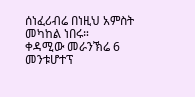ሰነፈሪብሬ በነዚህ አምስት መካከል ነበሩ።
ቀዳሚው መራንኽሬ 6 መንቱሆተፕ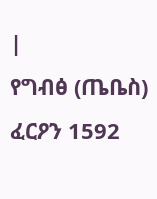|
የግብፅ (ጤቤስ) ፈርዖን 1592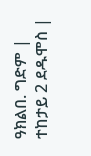ዓክልበ. ግድም |
ተከታይ 2 ደዱሞስ |